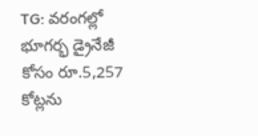TG: వరంగల్లో భూగర్భ డ్రైనేజీ కోసం రూ.5,257 కోట్లను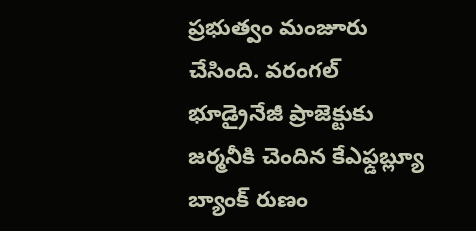ప్రభుత్వం మంజూరు చేసింది. వరంగల్ భూడ్రైనేజీ ప్రాజెక్టుకు జర్మనీకి చెందిన కేఎఫ్డబ్ల్యూ బ్యాంక్ రుణం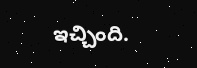ఇచ్చింది.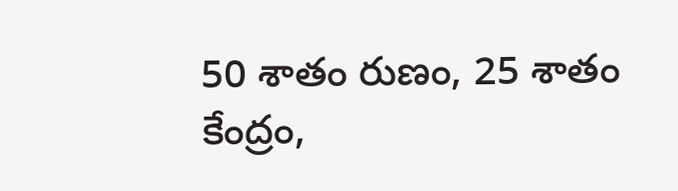50 శాతం రుణం, 25 శాతం కేంద్రం,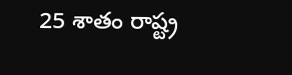25 శాతం రాష్ట్ర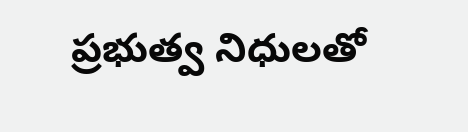ప్రభుత్వ నిధులతో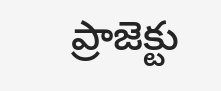ప్రాజెక్టు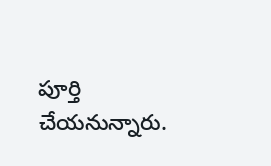పూర్తి చేయనున్నారు.